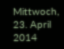Mittwoch, 23. April 2014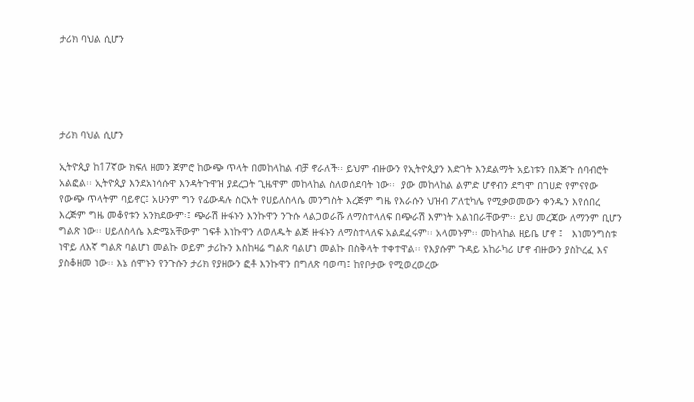ታሪክ ባህል ሲሆን





ታሪክ ባህል ሲሆን

ኢትዮጲያ ከ17ኛው ክፍለ ዘመን ጀምሮ ከውጭ ጥላት በመከላከል ብቻ ኖራለች፡፡ ይህም ብዙውን የኢትዮጲያን እድገት እንደልማት አይነቱን በእጅጉ ሰባብሮት አልፎል፡፡ ኢትዮጲያ እንደአነሳሱዋ እንዳትጉዋዝ ያደረጋት ጊዜዋም መከላከል ስለወሰደባት ነው፡፡  ያው መከላከል ልምድ ሆኖብን ደግሞ በገሀድ የምናየው የውጭ ጥላትም ባይኖር፤ አሁንም ግን የፊውዳሉ ስርአት የሀይለስላሴ መንግስት እረጅም ግዜ የእራሱን ህዝብ ፖለቲካሌ የሚቃወመውን ቀንዱን እየሰበረ እረጅም ግዜ መቆየቱን አንክደውም፡፤ ጭራሽ ዙፋኑን እንኩዋን ንጉሱ ላልጋወራሹ ለማስተላለፍ በጭራሽ እምነት አልነበራቸውም፡፡ ይህ መረጃው ለማንም ቢሆን ግልጽ ነው፡፡ ሀይለስላሴ እድሜአቸውም ገፍቶ እነኩዋን ለወለዱት ልጅ ዙፋኑን ለማስተላለፍ አልደፈሩም፡፡ አላመኑም፡፡ መከላከል ዘይቤ ሆኖ ፤   እነመንግስቱ ነዋይ ለእኛ ግልጽ ባልሆነ መልኩ ወይም ታሪኩን እስከዛሬ ግልጽ ባልሆነ መልኩ በስቅላት ተቀተዋል፡፡ የእያሱም ጉዳይ አከራካሪ ሆኖ ብዙውን ያስኮረፈ እና ያስቆዘመ ነው፡፡ እኔ ሰሞኑን የንጉሱን ታሪክ የያዘውን ፎቶ እንኩዋን በግለጽ ባወጣ፤ ከየቦታው የሚወረወረው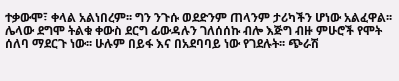ተቃውሞ፣ ቀላል አልነበረም፡፡ ግን ንጉሱ ወደድንም ጠላንም ታሪካችን ሆነው አልፈዋል፡፡ ሌላው ደግሞ ትልቁ ቀውስ ደርግ ፊውዳሉን ገለሰሰኩ ብሎ እጅግ ብዙ ምሁሮች የሞት ሰለባ ማደርጉ ነው፡፡ ሁሉም በይፋ እና በአደባባይ ነው የገደሉት፡፡ ጭራሽ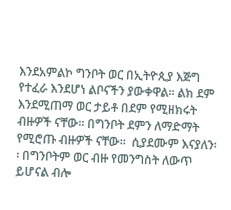እንደአምልኮ ግንቦት ወር በኢትዮጲያ እጅግ የተፈራ እንደሆነ ልቦናችን ያውቀዋል፡፡ ልክ ደም እንደሚጠማ ወር ታይቶ በደም የሚዘክሩት ብዙዎች ናቸው፡፡ በግንቦት ደምን ለማድማት የሚሮጡ ብዙዎች ናቸው፡፡  ሲያደሙም እናያለን፡፡ በግንቦትም ወር ብዙ የመንግስት ለውጥ ይሆናል ብሎ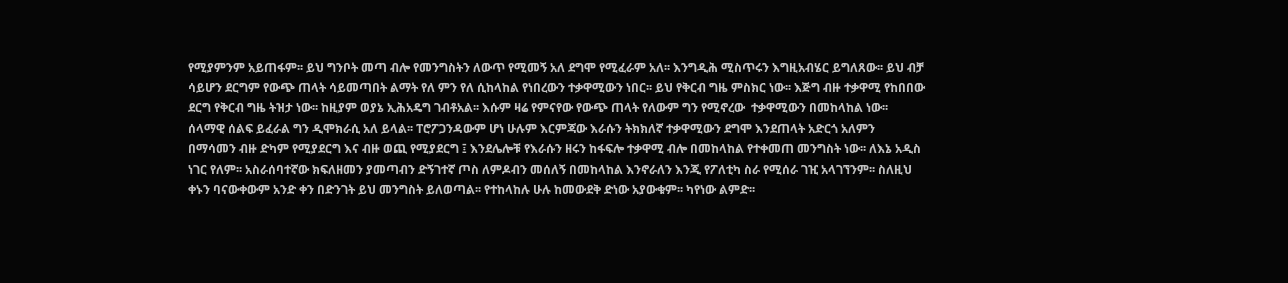የሚያምንም አይጠፋም፡፡ ይህ ግንቦት መጣ ብሎ የመንግስትን ለውጥ የሚመኝ አለ ደግሞ የሚፈራም አለ፡፡ እንግዲሕ ሚስጥሩን እግዚአብሄር ይግለጸው፡፡ ይህ ብቻ ሳይሆን ደርግም የውጭ ጠላት ሳይመጣበት ልማት የለ ምን የለ ሲከላከል የነበረውን ተቃዋሚውን ነበር፡፡ ይህ የቅርብ ግዜ ምስክር ነው፡፡ እጅግ ብዙ ተቃዋሚ የከበበው ደርግ የቅርብ ግዜ ትዝታ ነው፡፡ ከዚያም ወያኔ ኢሕአዴግ ገብቶአል፡፡ እሱም ዛሬ የምናየው የውጭ ጠላት የለውም ግን የሚኖረው  ተቃዋሚውን በመከላከል ነው፡፡ ሰላማዊ ሰልፍ ይፈራል ግን ዲሞክራሲ አለ ይላል፡፡ ፐሮፖጋንዳውም ሆነ ሁሉም እርምጃው እራሱን ትክክለኛ ተቃዋሚውን ደግሞ እንደጠላት አድርጎ አለምን በማሳመን ብዙ ድካም የሚያደርግ እና ብዙ ወጪ የሚያደርግ ፤ እንደሌሎቹ የእራሱን ዘሩን ከፋፍሎ ተቃዋሚ ብሎ በመከላከል የተቀመጠ መንግስት ነው፡፡ ለእኔ አዲስ ነገር የለም፡፡ አስራሰባተኛው ክፍለዘመን ያመጣብን ድኝገተኛ ጦስ ለምዶብን መሰለኝ በመከላከል እንኖራለን እንጂ የፖለቲካ ስራ የሚሰራ ገዢ አላገኘንም፡፡ ስለዚህ ቀኑን ባናውቀውም አንድ ቀን በድንገት ይህ መንግስት ይለወጣል፡፡ የተከላከሉ ሁሉ ከመውደቅ ድነው አያውቁም፡፡ ካየነው ልምድ፡፡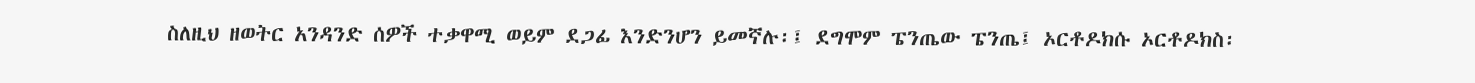ስለዚህ ዘወትር አንዳንድ ሰዎች ተቃዋሚ ወይም ደጋፊ እንድንሆን ይመኛሉ፡፤ ደግሞም ፔንጤው ፔንጤ፤ ኦርቶዶክሱ ኦርቶዶክስ፡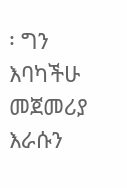፡ ግን እባካችሁ መጀመሪያ እራሱን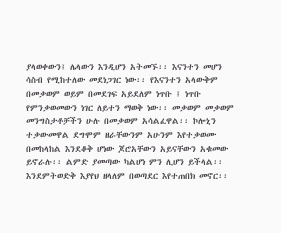ያላወቀውን፤ ሌላውን እንዲሆን አትመኙ፡፡ እናንተን መሆን ሳስብ የሚከተለው መደነጋገር ነው፡፡ የእናንተን አላውቅም በመቃወም ወይም በመደገፍ አይደለም ነጥቡ ፤ ነጥቡ የምንቃወመውን ነገር ለይተን ማወቅ ነው፡፡ መቃወም መቃወም መንግስታቶቻችን ሁሉ በመቃወም አሳልፈዋል፡፡ ኮሎኒን ተቃውመዋል ደግሞም ዘራቸውንም አሁንም እየተቃወሙ በመከላከል እንደቆቅ ሆነው ጆሮአቸውን አይናቸውን አቁመው ይኖራሉ፡፡ ልምድ ያመጣው ካልሆነ ምን ሊሆን ይችላል፡፡ እንደምትወድቅ እያየህ ዘላለም በወጣደር እየተጠበክ መኖር፡፡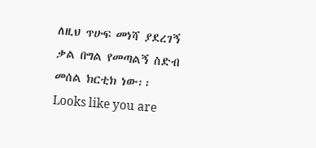ለዚህ ጥሁፍ መነሻ ያደረገኝ ቃል በግል የመጣልኝ ስድብ መሰል ክርቲክ ነው፡፡
Looks like you are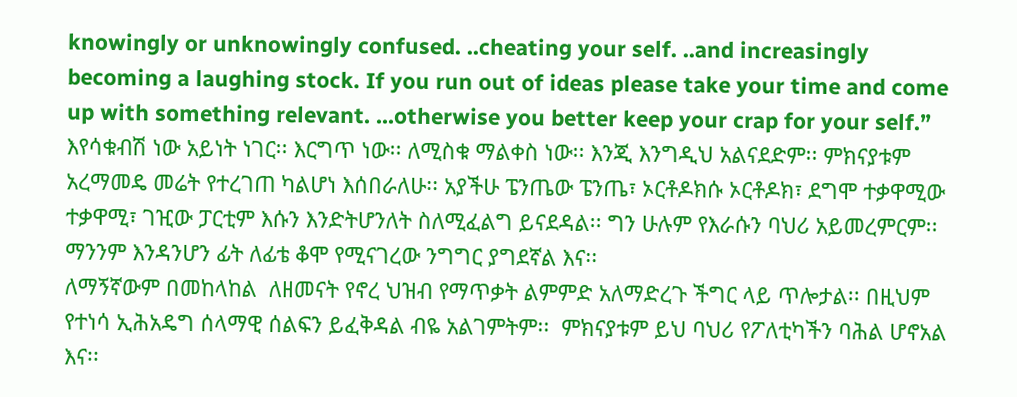knowingly or unknowingly confused. ..cheating your self. ..and increasingly becoming a laughing stock. If you run out of ideas please take your time and come up with something relevant. ...otherwise you better keep your crap for your self.”
እየሳቁብሽ ነው አይነት ነገር፡፡ እርግጥ ነው፡፡ ለሚስቁ ማልቀስ ነው፡፡ እንጂ እንግዲህ አልናደድም፡፡ ምክናያቱም አረማመዴ መሬት የተረገጠ ካልሆነ እሰበራለሁ፡፡ አያችሁ ፔንጤው ፔንጤ፣ ኦርቶዶክሱ ኦርቶዶክ፣ ደግሞ ተቃዋሚው ተቃዋሚ፣ ገዢው ፓርቲም እሱን እንድትሆንለት ስለሚፈልግ ይናደዳል፡፡ ግን ሁሉም የእራሱን ባህሪ አይመረምርም፡፡ ማንንም እንዳንሆን ፊት ለፊቴ ቆሞ የሚናገረው ንግግር ያግደኛል እና፡፡
ለማኝኛውም በመከላከል  ለዘመናት የኖረ ህዝብ የማጥቃት ልምምድ አለማድረጉ ችግር ላይ ጥሎታል፡፡ በዚህም የተነሳ ኢሕአዴግ ሰላማዊ ሰልፍን ይፈቅዳል ብዬ አልገምትም፡፡  ምክናያቱም ይህ ባህሪ የፖለቲካችን ባሕል ሆኖአል እና፡፡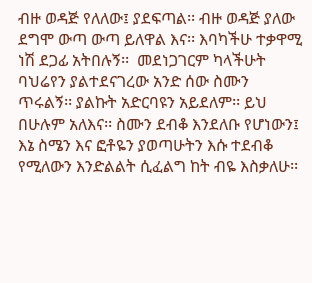ብዙ ወዳጅ የለለው፤ ያደፍጣል፡፡ ብዙ ወዳጅ ያለው ደግሞ ውጣ ውጣ ይለዋል እና፡፡ እባካችሁ ተቃዋሚ ነሽ ደጋፊ አትበሉኝ፡፡  መደነጋገርም ካላችሁት ባህሬየን ያልተደናገረው አንድ ሰው ስሙን ጥሩልኝ፡፡ ያልኩት አድርባዩን አይደለም፡፡ ይህ በሁሉም አለእና፡፡ ስሙን ደብቆ እንደለቡ የሆነውን፤ እኔ ስሜን እና ፎቶዬን ያወጣሁትን እሱ ተደብቆ የሚለውን እንድልልት ሲፈልግ ከት ብዬ እስቃለሁ፡፡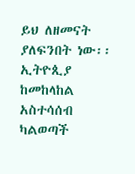ይህ ለዘመናት ያለፍንበት ነው፡፡ ኢትዮጲያ ከመከላከል አስተሳሰብ ካልወጣች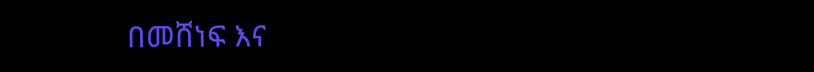በመሸነፍ እና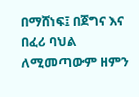በማሸነፍ፤ በጀግና እና በፈሪ ባህል ለሚመጣውም ዘምን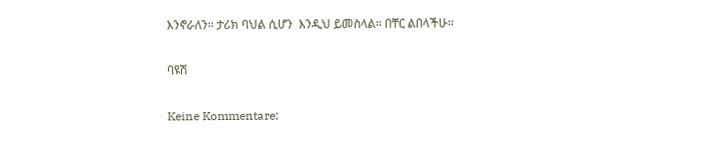እንኖራለን፡፡ ታሪክ ባህል ሲሆን  እንዲህ ይመስላል፡፡ በቸር ልበላችሁ፡፡

ባዩሽ

Keine Kommentare: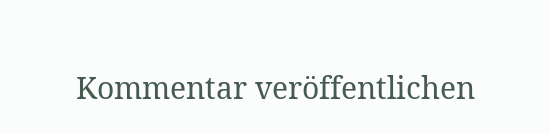Kommentar veröffentlichen